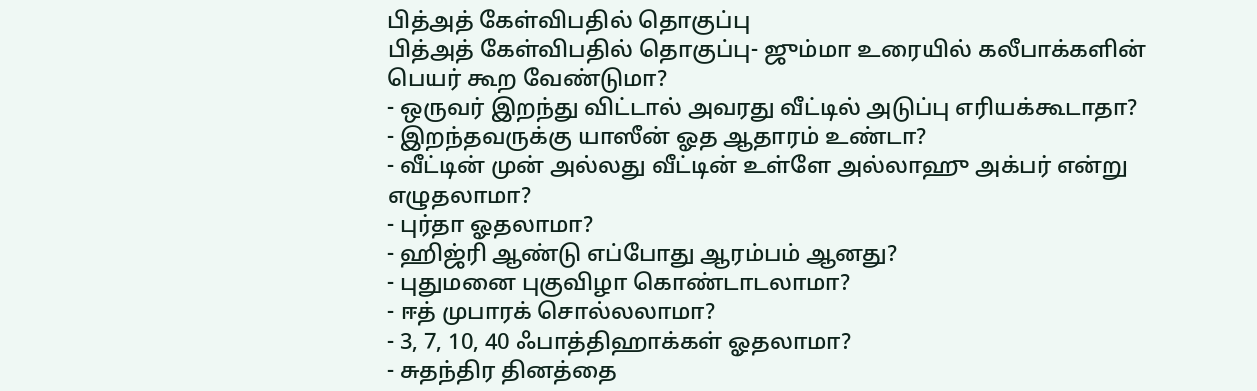பித்அத் கேள்விபதில் தொகுப்பு
பித்அத் கேள்விபதில் தொகுப்பு- ஜும்மா உரையில் கலீபாக்களின் பெயர் கூற வேண்டுமா?
- ஒருவர் இறந்து விட்டால் அவரது வீட்டில் அடுப்பு எரியக்கூடாதா?
- இறந்தவருக்கு யாஸீன் ஓத ஆதாரம் உண்டா?
- வீட்டின் முன் அல்லது வீட்டின் உள்ளே அல்லாஹு அக்பர் என்று எழுதலாமா?
- புர்தா ஓதலாமா?
- ஹிஜ்ரி ஆண்டு எப்போது ஆரம்பம் ஆனது?
- புதுமனை புகுவிழா கொண்டாடலாமா?
- ஈத் முபாரக் சொல்லலாமா?
- 3, 7, 10, 40 ஃபாத்திஹாக்கள் ஓதலாமா?
- சுதந்திர தினத்தை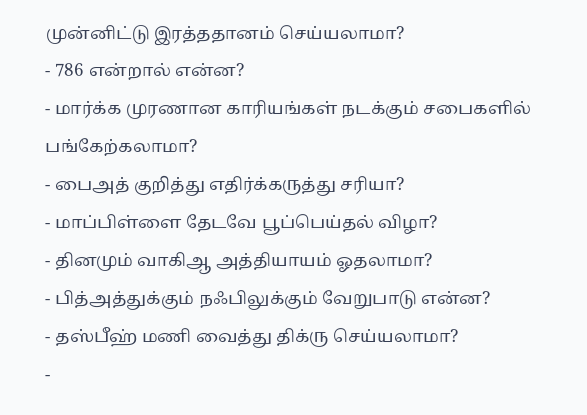முன்னிட்டு இரத்ததானம் செய்யலாமா?
- 786 என்றால் என்ன?
- மார்க்க முரணான காரியங்கள் நடக்கும் சபைகளில் பங்கேற்கலாமா?
- பைஅத் குறித்து எதிர்க்கருத்து சரியா?
- மாப்பிள்ளை தேடவே பூப்பெய்தல் விழா?
- தினமும் வாகிஆ அத்தியாயம் ஓதலாமா?
- பித்அத்துக்கும் நஃபிலுக்கும் வேறுபாடு என்ன?
- தஸ்பீஹ் மணி வைத்து திக்ரு செய்யலாமா?
-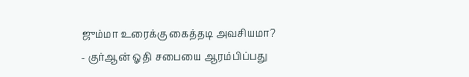ஜும்மா உரைக்கு கைத்தடி அவசியமா?
- குர்ஆன் ஓதி சபையை ஆரம்பிப்பது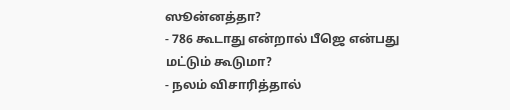ஸூன்னத்தா?
- 786 கூடாது என்றால் பீஜெ என்பது மட்டும் கூடுமா?
- நலம் விசாரித்தால்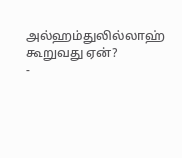அல்ஹம்துலில்லாஹ் கூறுவது ஏன்?
-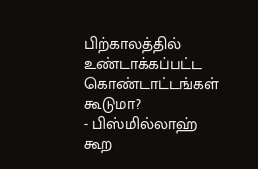பிற்காலத்தில் உண்டாக்கப்பட்ட கொண்டாட்டங்கள் கூடுமா?
- பிஸ்மில்லாஹ் கூற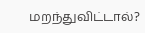மறந்துவிட்டால்?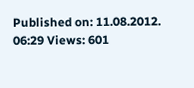Published on: 11.08.2012. 06:29 Views: 601